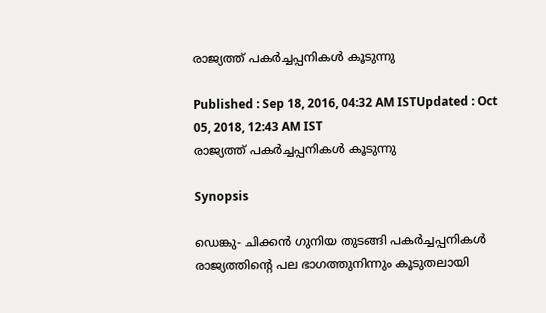രാജ്യത്ത് പകര്‍ച്ചപ്പനികള്‍ കൂടുന്നു

Published : Sep 18, 2016, 04:32 AM ISTUpdated : Oct 05, 2018, 12:43 AM IST
രാജ്യത്ത് പകര്‍ച്ചപ്പനികള്‍ കൂടുന്നു

Synopsis

ഡെങ്കു- ചിക്കന്‍ ഗുനിയ തുടങ്ങി പകര്‍ച്ചപ്പനികള്‍ രാജ്യത്തിന്റെ പല ഭാഗത്തുനിന്നും കൂടുതലായി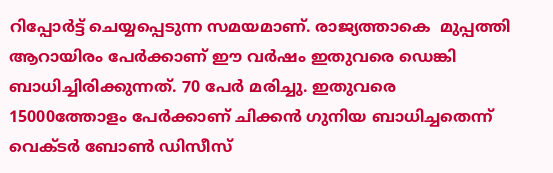റിപ്പോര്‍ട്ട് ചെയ്യപ്പെടുന്ന സമയമാണ്. രാജ്യത്താകെ  മുപ്പത്തി ആറായിരം പേര്‍ക്കാണ് ഈ വര്‍ഷം ഇതുവരെ ഡെങ്കി ബാധിച്ചിരിക്കുന്നത്. 70 പേര്‍ മരിച്ചു. ഇതുവരെ 15000ത്തോളം പേര്‍ക്കാണ് ചിക്കന്‍ ഗുനിയ ബാധിച്ചതെന്ന് വെക്ടര്‍ ബോണ്‍ ഡിസീസ്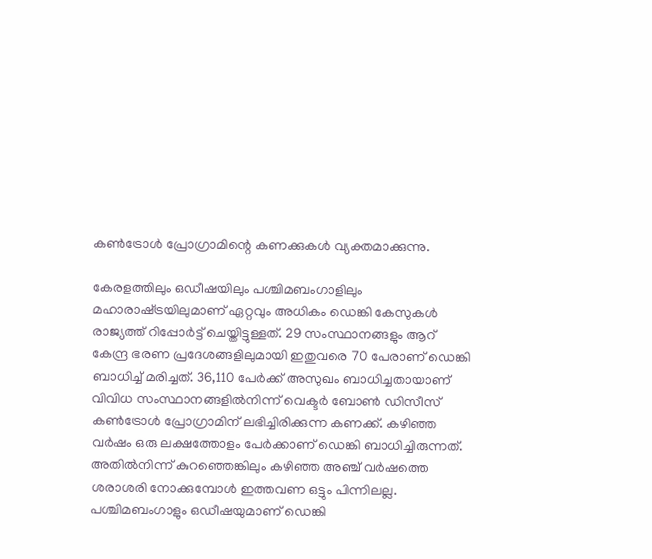കണ്‍ട്രോള്‍ പ്രോഗ്രാമിന്റെ കണക്കുകള്‍ വ്യക്തമാക്കുന്നു.

കേരളത്തിലും ഒഡീഷയിലും പശ്ചിമബംഗാളിലും മഹാരാഷ്‌ട്രയിലുമാണ് ഏറ്റവും അധികം ഡെങ്കി കേസുകള്‍ രാജ്യത്ത് റിപ്പോര്‍ട്ട് ചെയ്തിട്ടുള്ളത്. 29 സംസ്ഥാനങ്ങളും ആറ് കേന്ദ്ര ഭരണ പ്രദേശങ്ങളിലുമായി ഇതുവരെ 70 പേരാണ് ഡെങ്കി ബാധിച്ച് മരിച്ചത്. 36,110 പേര്‍ക്ക് അസുഖം ബാധിച്ചതായാണ് വിവിധ സംസ്ഥാനങ്ങളില്‍നിന്ന് വെക്ടര്‍ ബോണ്‍ ഡിസീസ് കണ്‍ട്രോള്‍ പ്രോഗ്രാമിന് ലഭിച്ചിരിക്കുന്ന കണക്ക്. കഴിഞ്ഞ വര്‍ഷം ഒരു ലക്ഷത്തോളം പേര്‍ക്കാണ് ഡെങ്കി ബാധിച്ചിരുന്നത്. അതില്‍നിന്ന് കുറഞ്ഞെങ്കിലും കഴിഞ്ഞ അഞ്ച് വര്‍ഷത്തെ ശരാശരി നോക്കുമ്പോള്‍ ഇത്തവണ ഒട്ടും പിന്നിലല്ല. പശ്ചിമബംഗാളും ഒഡീഷയുമാണ് ഡെങ്കി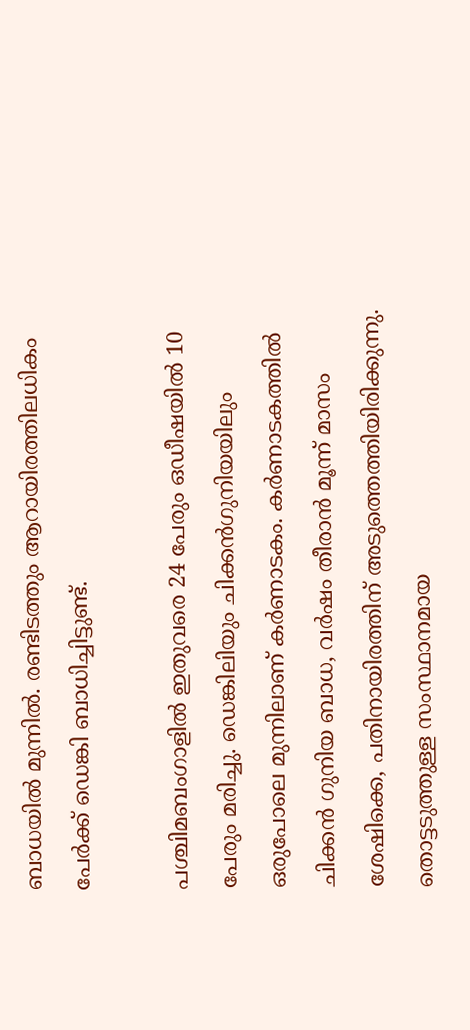ബാധയില്‍ മുന്നില്‍. രണ്ടിടത്തും ആറായിരത്തിലധികം പേര്‍ക്ക് ഡെങ്കി ബാധിച്ചിട്ടുണ്ട്.

പശ്ചിമബംഗാളില്‍ ഇതുവരെ 24 പേരും ഒഡീഷയില്‍ 10 പേരും മരിച്ചു. ഡെങ്കിലിയും ചിക്കന്‍ഗുനിയയിലും ഒരുപോലെ മുന്നിലാണ് കര്‍ണാടകം. കര്‍ണാടകത്തില്‍ ചിക്കന്‍ ഗുനിയ ബാധ, വര്‍ഷം തീരാന്‍ മൂന്ന് മാസം ശേഷിക്കെ, പതിനായിരത്തിന് അടുത്തെത്തിയിരിക്കുന്നു. തൊട്ടടുത്തുള്ള സംസ്ഥാനമായ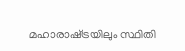മഹാരാഷ്‌ട്രയിലും സ്ഥിതി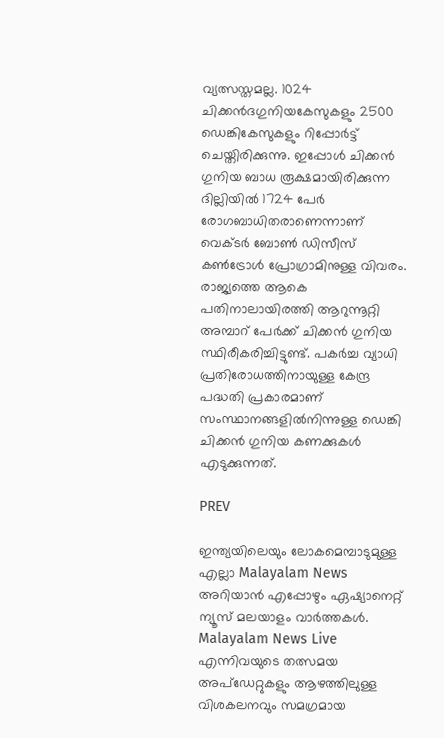വ്യത്സസ്തമല്ല. 1024 ചിക്കന്‍ദഗുനിയകേസുകളും 2500 ഡെങ്കികേസുകളും റിപ്പോര്‍ട്ട് ചെയ്തിരിക്കുന്നു. ഇപ്പോള്‍ ചിക്കന്‍ ഗുനിയ ബാധ രൂക്ഷമായിരിക്കുന്ന ദില്ലിയില്‍ 1724 പേര്‍ രോഗബാധിതരാണെന്നാണ് വെക്ടര്‍ ബോണ്‍ ഡിസീസ് കണ്‍ട്രോള്‍ പ്രോഗ്രാമിനുള്ള വിവരം. രാജ്യത്തെ ആകെ പതിനാലായിരത്തി ആറുന്നൂറ്റി അമ്പാറ് പേര്‍ക്ക് ചിക്കന്‍ ഗുനിയ സ്ഥിരീകരിച്ചിട്ടുണ്ട്. പകര്‍ച്ച വ്യാധി പ്രതിരോധത്തിനായുള്ള കേന്ദ്ര പദ്ധതി പ്രകാരമാണ് സംസ്ഥാനങ്ങളില്‍നിന്നുള്ള ഡെങ്കി ചിക്കന്‍ ഗുനിയ കണക്കുകള്‍ എടുക്കുന്നത്.

PREV

ഇന്ത്യയിലെയും ലോകമെമ്പാടുമുള്ള എല്ലാ Malayalam News അറിയാൻ എപ്പോഴും ഏഷ്യാനെറ്റ് ന്യൂസ് മലയാളം വാർത്തകൾ. Malayalam News Live എന്നിവയുടെ തത്സമയ അപ്‌ഡേറ്റുകളും ആഴത്തിലുള്ള വിശകലനവും സമഗ്രമായ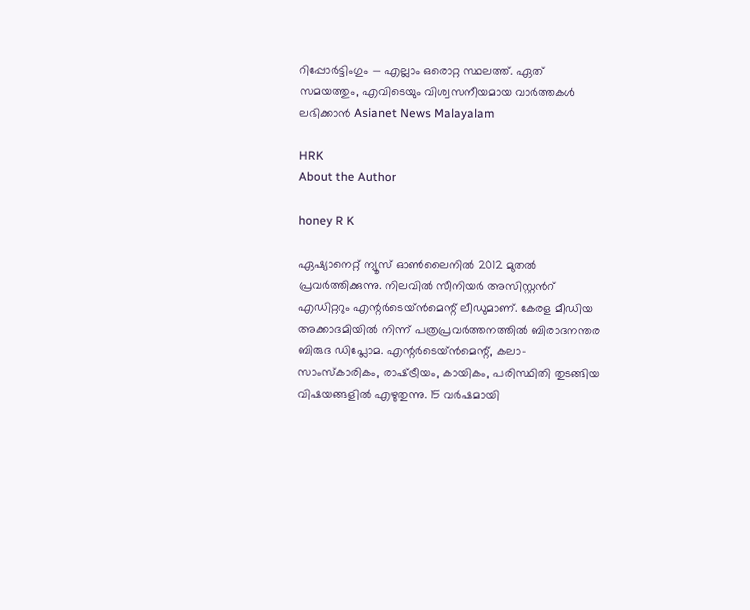റിപ്പോർട്ടിംഗും — എല്ലാം ഒരൊറ്റ സ്ഥലത്ത്. ഏത് സമയത്തും, എവിടെയും വിശ്വസനീയമായ വാർത്തകൾ ലഭിക്കാൻ Asianet News Malayalam

HRK
About the Author

honey R K

ഏഷ്യാനെറ്റ് ന്യൂസ് ഓണ്‍ലൈനില്‍ 2012 മുതല്‍ പ്രവര്‍ത്തിക്കുന്നു. നിലവില്‍ സീനിയര്‍ അസിസ്റ്റന്‍റ് എഡിറ്ററും എന്റര്‍ടെയ്‍ൻമെന്റ് ലീഡുമാണ്. കേരള മീഡിയ അക്കാദമിയില്‍ നിന്ന് പത്രപ്രവര്‍ത്തനത്തില്‍ ബിരാദനന്തര ബിരുദ ഡിപ്ലോമ. എന്റര്‍ടെയ്‍ൻമെന്റ്, കലാ- സാംസ്‍കാരികം, രാഷ്‍ട്രീയം, കായികം, പരിസ്ഥിതി തുടങ്ങിയ വിഷയങ്ങളില്‍ എഴുതുന്നു. 15 വര്‍ഷമായി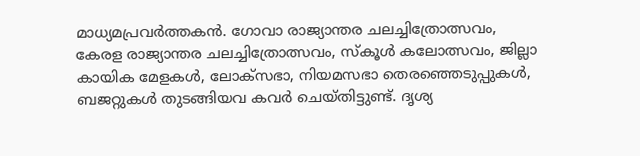മാധ്യമപ്രവര്‍ത്തകൻ. ഗോവാ രാജ്യാന്തര ചലച്ചിത്രോത്സവം, കേരള രാജ്യാന്തര ചലച്ചിത്രോത്സവം, സ്‍കൂള്‍ കലോത്സവം, ജില്ലാ കായിക മേളകള്‍, ലോക്സഭാ, നിയമസഭാ തെരഞ്ഞെടുപ്പുകള്‍, ബജറ്റുകള്‍ തുടങ്ങിയവ കവര്‍ ചെയ്‍തിട്ടുണ്ട്. ദൃശ്യ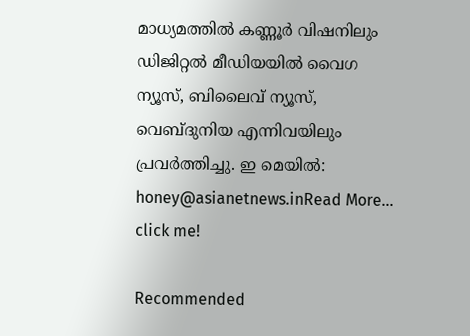മാധ്യമത്തില്‍ കണ്ണൂര്‍ വിഷനിലും ഡിജിറ്റൽ മീഡിയയില്‍ വൈഗ ന്യൂസ്, ബിലൈവ് ന്യൂസ്, വെബ്‍ദുനിയ എന്നിവയിലും പ്രവര്‍ത്തിച്ചു. ഇ മെയില്‍: honey@asianetnews.inRead More...
click me!

Recommended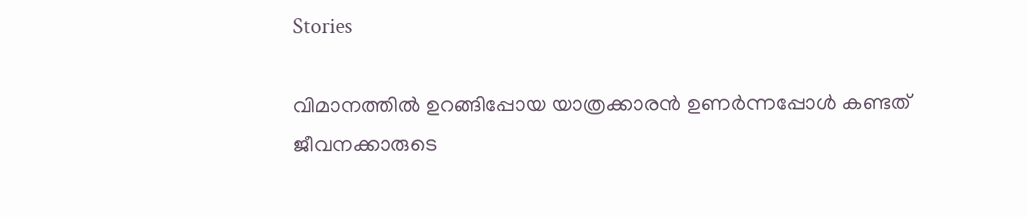Stories

വിമാനത്തിൽ ഉറങ്ങിപ്പോയ യാത്രക്കാരൻ ഉണർന്നപ്പോൾ കണ്ടത് ജീവനക്കാരുടെ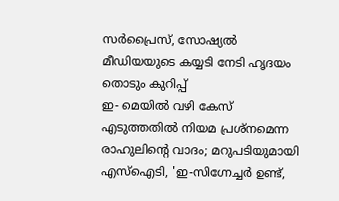സർപ്രൈസ്, സോഷ്യൽ മീഡിയയുടെ കയ്യടി നേടി ഹൃദയം തൊടും കുറിപ്പ്
ഇ- മെയിൽ വഴി കേസ് എടുത്തതിൽ നിയമ പ്രശ്നമെന്ന രാഹുലിന്റെ വാദം; മറുപടിയുമായി എസ്ഐടി, 'ഇ-സിഗ്നേച്ചർ ഉണ്ട്,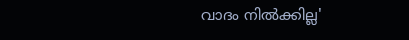വാദം നിൽക്കില്ല'